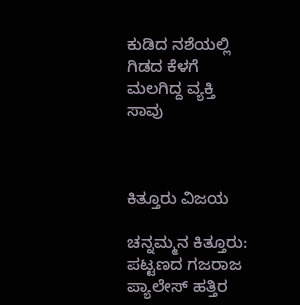ಕುಡಿದ ನಶೆಯಲ್ಲಿ ಗಿಡದ ಕೆಳಗೆ ಮಲಗಿದ್ದ ವ್ಯಕ್ತಿ ಸಾವು



ಕಿತ್ತೂರು ವಿಜಯ

ಚನ್ನಮ್ಮನ ಕಿತ್ತೂರು: ಪಟ್ಟಣದ ಗಜರಾಜ ಪ್ಯಾಲೇಸ್ ಹತ್ತಿರ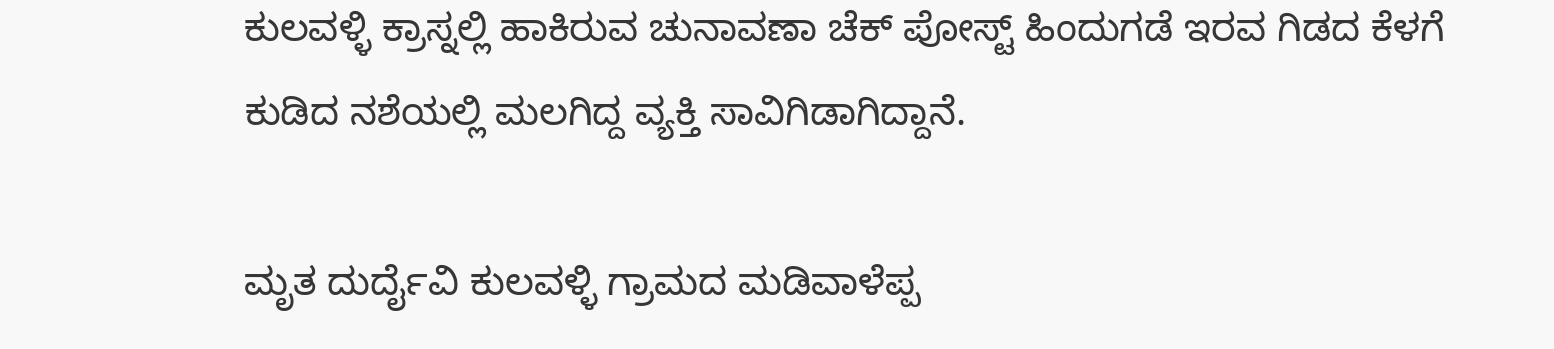ಕುಲವಳ್ಳಿ ಕ್ರಾಸ್ನಲ್ಲಿ ಹಾಕಿರುವ ಚುನಾವಣಾ ಚೆಕ್ ಪೋಸ್ಟ್ ಹಿಂದುಗಡೆ ಇರವ ಗಿಡದ ಕೆಳಗೆ ಕುಡಿದ ನಶೆಯಲ್ಲಿ ಮಲಗಿದ್ದ ವ್ಯಕ್ತಿ ಸಾವಿಗಿಡಾಗಿದ್ದಾನೆ.

ಮೃತ ದುರ್ದೈವಿ ಕುಲವಳ್ಳಿ ಗ್ರಾಮದ ಮಡಿವಾಳೆಪ್ಪ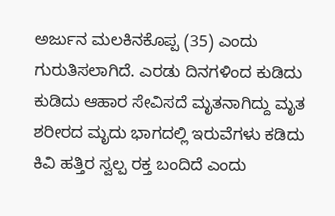ಅರ್ಜುನ ಮಲಕಿನಕೊಪ್ಪ (35) ಎಂದು ಗುರುತಿಸಲಾಗಿದೆ. ಎರಡು ದಿನಗಳಿಂದ ಕುಡಿದು ಕುಡಿದು ಆಹಾರ ಸೇವಿಸದೆ ಮೃತನಾಗಿದ್ದು ಮೃತ ಶರೀರದ ಮೃದು ಭಾಗದಲ್ಲಿ ಇರುವೆಗಳು ಕಡಿದು ಕಿವಿ ಹತ್ತಿರ ಸ್ವಲ್ಪ ರಕ್ತ ಬಂದಿದೆ ಎಂದು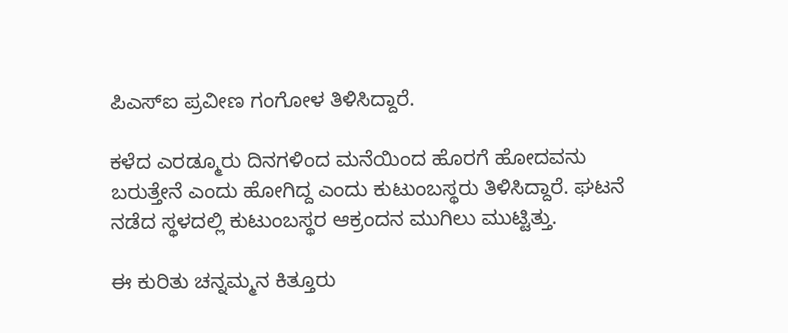ಪಿಎಸ್‌ಐ ಪ್ರವೀಣ ಗಂಗೋಳ ತಿಳಿಸಿದ್ದಾರೆ.

ಕಳೆದ ಎರಡ್ಮೂರು ದಿನಗಳಿಂದ ಮನೆಯಿಂದ ಹೊರಗೆ ಹೋದವನು  ಬರುತ್ತೇನೆ ಎಂದು ಹೋಗಿದ್ದ ಎಂದು ಕುಟುಂಬಸ್ಥರು ತಿಳಿಸಿದ್ದಾರೆ. ಘಟನೆ ನಡೆದ ಸ್ಥಳದಲ್ಲಿ ಕುಟುಂಬಸ್ಥರ ಆಕ್ರಂದನ ಮುಗಿಲು ಮುಟ್ಟಿತ್ತು.

ಈ ಕುರಿತು ಚನ್ನಮ್ಮನ ಕಿತ್ತೂರು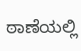ಠಾಣೆಯಲ್ಲಿ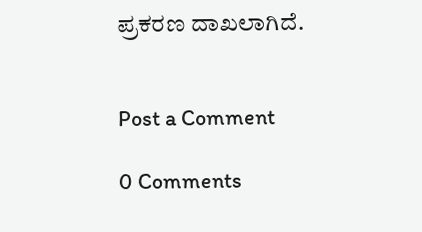ಪ್ರಕರಣ ದಾಖಲಾಗಿದೆ.


Post a Comment

0 Comments